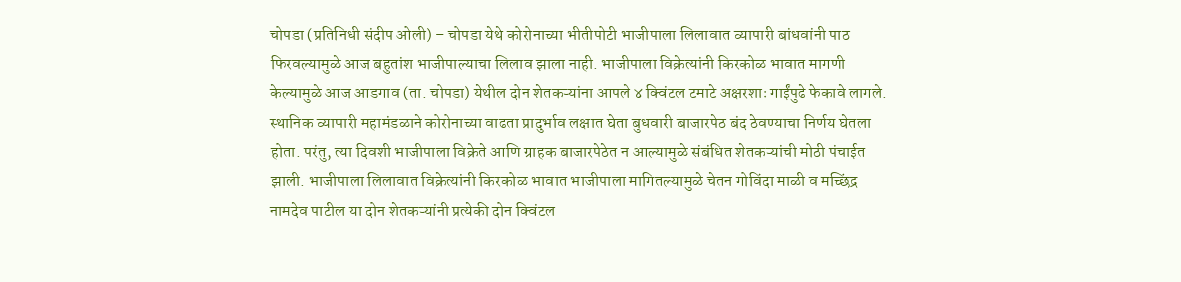चोपडा (प्रतिनिधी संदीप ओली) – चोपडा येथे कोरोनाच्या भीतीपोटी भाजीपाला लिलावात व्यापारी बांधवांनी पाठ फिरवल्यामुळे आज बहुतांश भाजीपाल्याचा लिलाव झाला नाही. भाजीपाला विक्रेत्यांनी किरकोळ भावात मागणी केल्यामुळे आज आडगाव (ता. चोपडा) येथील दोन शेतकऱ्यांना आपले ४ क्विंटल टमाटे अक्षरशाः गाईंपुढे फेकावे लागले.
स्थानिक व्यापारी महामंडळाने कोरोनाच्या वाढता प्रादुर्भाव लक्षात घेता बुधवारी बाजारपेठ बंद ठेवण्याचा निर्णय घेतला होता. परंतु, त्या दिवशी भाजीपाला विक्रेते आणि ग्राहक बाजारपेठेत न आल्यामुळे संबंधित शेतकऱ्यांची मोठी पंचाईत झाली. भाजीपाला लिलावात विक्रेत्यांनी किरकोळ भावात भाजीपाला मागितल्यामुळे चेतन गोविंदा माळी व मच्छिंद्र नामदेव पाटील या दोन शेतकऱ्यांनी प्रत्येकी दोन क्विंटल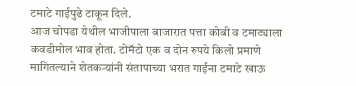टमाटे गाईपुढे टाकून दिले.
आज चोपडा येथील भाजीपाला बाजारात पत्ता कोबी व टमाट्याला कवडीमोल भाव होता. टोमॅटो एक व दोन रुपये किलो प्रमाणे मागितल्याने शेतकऱ्यांनी संतापाच्या भरात गाईंना टमाटे खाऊ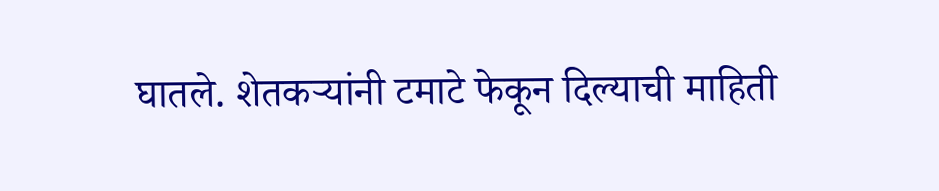घातले. शेतकऱ्यांनी टमाटे फेकून दिल्याची माहिती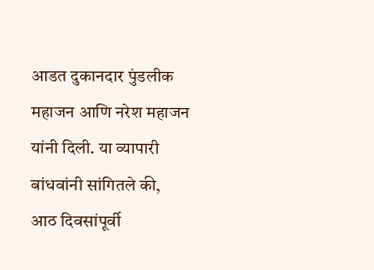आडत दुकानदार पुंडलीक महाजन आणि नरेश महाजन यांनी दिली. या व्यापारी बांधवांनी सांगितले की, आठ दिवसांपूर्वी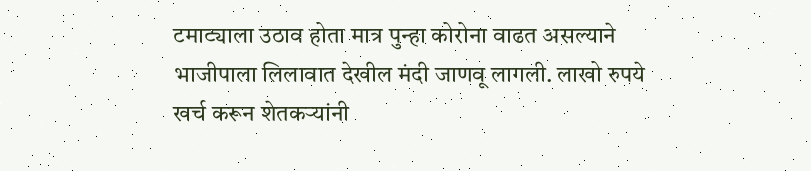टमाट्याला उठाव होता मात्र पुन्हा कोरोना वाढत असल्याने भाजीपाला लिलावात देखील मंदी जाणवू लागली. लाखो रुपये खर्च करून शेतकऱ्यांनी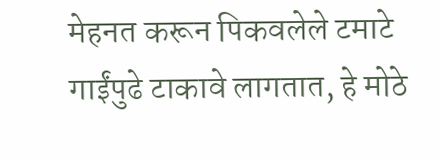मेहनत करून पिकवलेले टमाटे गाईंपुढे टाकावे लागतात, हे मोठे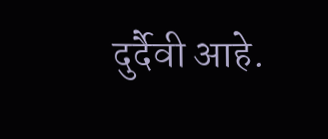दुर्दैवी आहे.